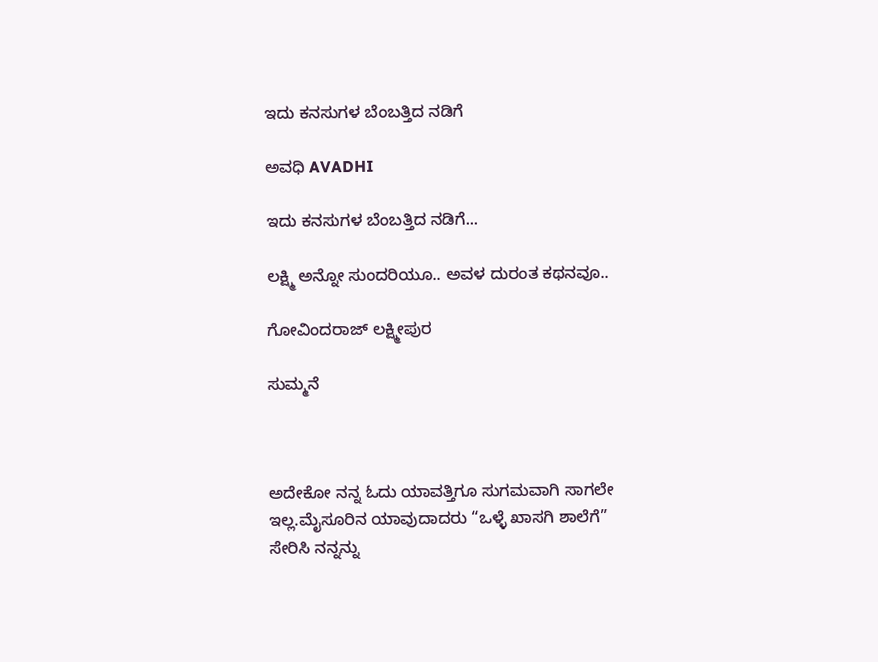ಇದು ಕನಸುಗಳ ಬೆಂಬತ್ತಿದ ನಡಿಗೆ‍

ಅವಧಿ AVADHI

ಇದು ಕನಸುಗಳ ಬೆಂಬತ್ತಿದ ನಡಿಗೆ...

ಲಕ್ಷ್ಮಿ ಅನ್ನೋ ಸುಂದರಿಯೂ.. ಅವಳ ದುರಂತ ಕಥನವೂ..

ಗೋವಿಂದರಾಜ್ ಲಕ್ಷ್ಮೀಪುರ

ಸುಮ್ಮನೆ



ಅದೇಕೋ ನನ್ನ ಓದು ಯಾವತ್ತಿಗೂ ಸುಗಮವಾಗಿ ಸಾಗಲೇ ಇಲ್ಲ.ಮೈಸೂರಿನ ಯಾವುದಾದರು “ಒಳ್ಳೆ ಖಾಸಗಿ ಶಾಲೆಗೆ” ಸೇರಿಸಿ ನನ್ನನ್ನು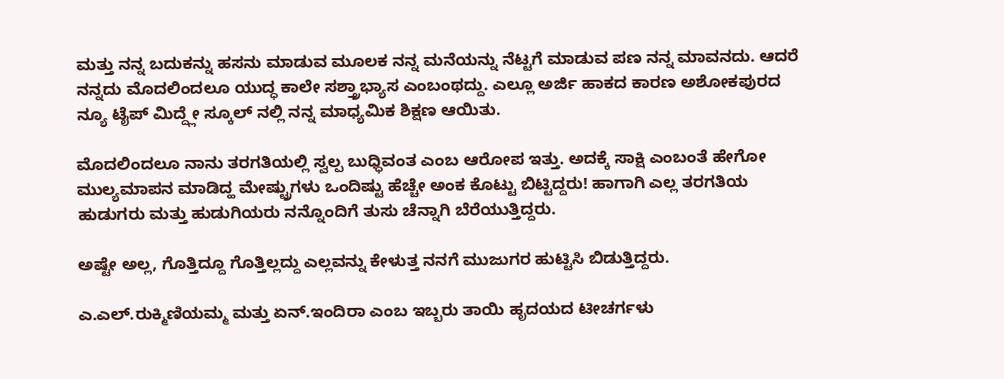ಮತ್ತು ನನ್ನ ಬದುಕನ್ನು ಹಸನು ಮಾಡುವ ಮೂಲಕ ನನ್ನ ಮನೆಯನ್ನು ನೆಟ್ಟಗೆ ಮಾಡುವ ಪಣ ನನ್ನ ಮಾವನದು. ಆದರೆ ನನ್ನದು ಮೊದಲಿಂದಲೂ ಯುದ್ಧ ಕಾಲೇ ಸಶ್ತ್ರಾಭ್ಯಾಸ ಎಂಬಂಥದ್ದು. ಎಲ್ಲೂ ಅರ್ಜಿ ಹಾಕದ ಕಾರಣ ಅಶೋಕಪುರದ ನ್ಯೂ ಟೈಪ್ ಮಿದ್ದ್ಲೇ ಸ್ಕೂಲ್ ನಲ್ಲಿ ನನ್ನ ಮಾಧ್ಯಮಿಕ ಶಿಕ್ಷಣ ಆಯಿತು.

ಮೊದಲಿಂದಲೂ ನಾನು ತರಗತಿಯಲ್ಲಿ ಸ್ವಲ್ಪ ಬುಧ್ಧಿವಂತ ಎಂಬ ಆರೋಪ ಇತ್ತು. ಅದಕ್ಕೆ ಸಾಕ್ಷಿ ಎಂಬಂತೆ ಹೇಗೋ ಮುಲ್ಯಮಾಪನ ಮಾಡಿದ್ಹ ಮೇಷ್ಟ್ರುಗಳು ಒಂದಿಷ್ಟು ಹೆಚ್ಚೇ ಅಂಕ ಕೊಟ್ಟು ಬಿಟ್ಟಿದ್ದರು! ಹಾಗಾಗಿ ಎಲ್ಲ ತರಗತಿಯ ಹುಡುಗರು ಮತ್ತು ಹುಡುಗಿಯರು ನನ್ನೊಂದಿಗೆ ತುಸು ಚೆನ್ನಾಗಿ ಬೆರೆಯುತ್ತಿದ್ದರು.

ಅಷ್ಟೇ ಅಲ್ಲ, ಗೊತ್ತಿದ್ದೂ ಗೊತ್ತಿಲ್ಲದ್ದು ಎಲ್ಲವನ್ನು ಕೇಳುತ್ತ ನನಗೆ ಮುಜುಗರ ಹುಟ್ಟಿಸಿ ಬಿಡುತ್ತಿದ್ದರು.

ಎ.ಎಲ್.ರುಕ್ಮಿಣಿಯಮ್ಮ ಮತ್ತು ಏನ್.ಇಂದಿರಾ ಎಂಬ ಇಬ್ಬರು ತಾಯಿ ಹೃದಯದ ಟೀಚರ್ಗಳು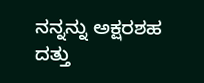ನನ್ನನ್ನು ಅಕ್ಷರಶಹ ದತ್ತು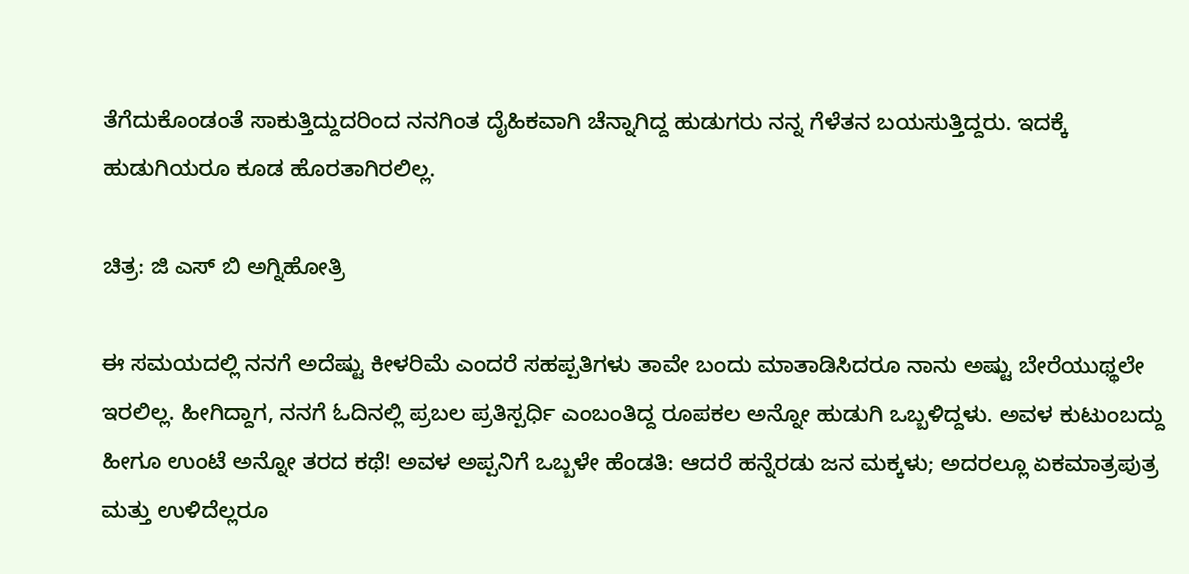ತೆಗೆದುಕೊಂಡಂತೆ ಸಾಕುತ್ತಿದ್ದುದರಿಂದ ನನಗಿಂತ ದೈಹಿಕವಾಗಿ ಚೆನ್ನಾಗಿದ್ದ ಹುಡುಗರು ನನ್ನ ಗೆಳೆತನ ಬಯಸುತ್ತಿದ್ದರು. ಇದಕ್ಕೆ ಹುಡುಗಿಯರೂ ಕೂಡ ಹೊರತಾಗಿರಲಿಲ್ಲ.

ಚಿತ್ರ: ಜಿ ಎಸ್ ಬಿ ಅಗ್ನಿಹೋತ್ರಿ

ಈ ಸಮಯದಲ್ಲಿ ನನಗೆ ಅದೆಷ್ಟು ಕೀಳರಿಮೆ ಎಂದರೆ ಸಹಪ್ಪತಿಗಳು ತಾವೇ ಬಂದು ಮಾತಾಡಿಸಿದರೂ ನಾನು ಅಷ್ಟು ಬೇರೆಯುಥ್ಥಲೇ ಇರಲಿಲ್ಲ. ಹೀಗಿದ್ದಾಗ, ನನಗೆ ಓದಿನಲ್ಲಿ ಪ್ರಬಲ ಪ್ರತಿಸ್ಪರ್ಧಿ ಎಂಬಂತಿದ್ದ ರೂಪಕಲ ಅನ್ನೋ ಹುಡುಗಿ ಒಬ್ಬಳಿದ್ದಳು. ಅವಳ ಕುಟುಂಬದ್ದು ಹೀಗೂ ಉಂಟೆ ಅನ್ನೋ ತರದ ಕಥೆ! ಅವಳ ಅಪ್ಪನಿಗೆ ಒಬ್ಬಳೇ ಹೆಂಡತಿ: ಆದರೆ ಹನ್ನೆರಡು ಜನ ಮಕ್ಕಳು; ಅದರಲ್ಲೂ ಏಕಮಾತ್ರಪುತ್ರ ಮತ್ತು ಉಳಿದೆಲ್ಲರೂ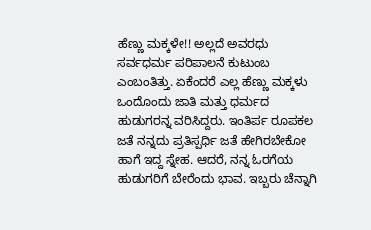ಹೆಣ್ಣು ಮಕ್ಕಳೇ!! ಅಲ್ಲದೆ ಅವರಧು ಸರ್ವಧರ್ಮ ಪರಿಪಾಲನೆ ಕುಟುಂಬ ಎಂಬಂತಿತ್ತು. ಏಕೆಂದರೆ ಎಲ್ಲ ಹೆಣ್ಣು ಮಕ್ಕಳು ಒಂದೊಂದು ಜಾತಿ ಮತ್ತು ಧರ್ಮದ ಹುಡುಗರನ್ನ ವರಿಸಿದ್ದರು. ಇಂತಿರ್ಪ ರೂಪಕಲ ಜತೆ ನನ್ನದು ಪ್ರತಿಸ್ಪರ್ಧಿ ಜತೆ ಹೇಗಿರಬೇಕೋ ಹಾಗೆ ಇದ್ದ ಸ್ನೇಹ. ಆದರೆ, ನನ್ನ ಓರಗೆಯ ಹುಡುಗರಿಗೆ ಬೇರೆಂದು ಭಾವ. ಇಬ್ಬರು ಚೆನ್ನಾಗಿ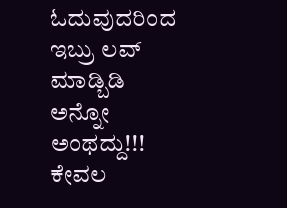ಓದುವುದರಿಂದ ಇಬ್ರು ಲವ್ ಮಾಡ್ಬಿಡಿ ಅನ್ನೋ ಅಂಥದ್ದು!!! ಕೇವಲ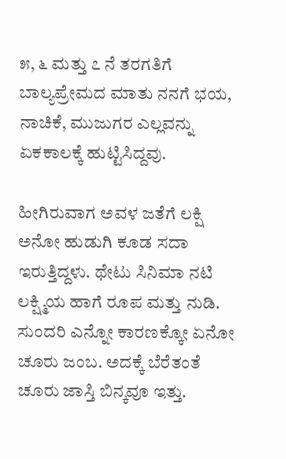೫, ೬ ಮತ್ತು ೭ ನೆ ತರಗತಿಗೆ ಬಾಲ್ಯಪ್ರೇಮದ ಮಾತು ನನಗೆ ಭಯ, ನಾಚಿಕೆ, ಮುಜುಗರ ಎಲ್ಲವನ್ನು ಏಕಕಾಲಕ್ಕೆ ಹುಟ್ಟಿಸಿದ್ದವು.

ಹೀಗಿರುವಾಗ ಅವಳ ಜತೆಗೆ ಲಕ್ಷಿ ಅನೋ ಹುಡುಗಿ ಕೂಡ ಸದಾ ಇರುತ್ತಿದ್ದಳು. ಥೇಟು ಸಿನಿಮಾ ನಟಿ ಲಕ್ಷ್ಮಿಯ ಹಾಗೆ ರೂಪ ಮತ್ತು ನುಡಿ. ಸುಂದರಿ ಎನ್ನೋ ಕಾರಣಕ್ಕೋ ಏನೋ ಚೂರು ಜಂಬ. ಅದಕ್ಕೆ ಬೆರೆತಂತೆ ಚೂರು ಜಾಸ್ತಿ ಬಿನ್ಕವೂ ಇತ್ತು.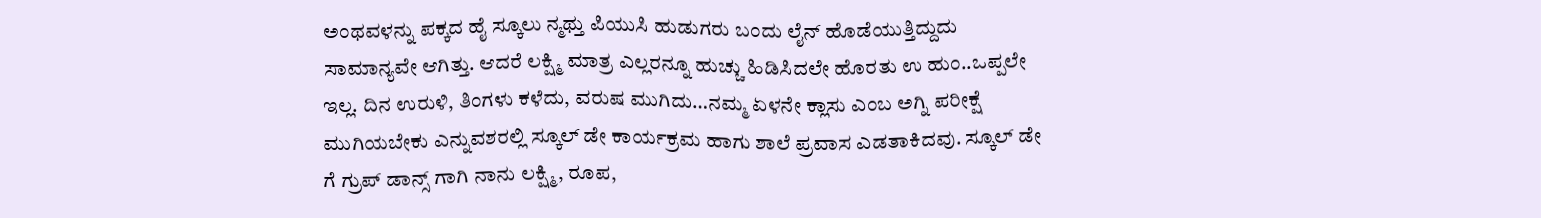ಅಂಥವಳನ್ನು ಪಕ್ಕದ ಹೈ ಸ್ಕೂಲು ನ್ಮಥ್ತು ಪಿಯುಸಿ ಹುಡುಗರು ಬಂದು ಲೈನ್ ಹೊಡೆಯುತ್ತಿದ್ದುದು ಸಾಮಾನ್ಯವೇ ಆಗಿತ್ತು. ಆದರೆ ಲಕ್ಷ್ಮಿ ಮಾತ್ರ ಎಲ್ಲರನ್ನೂ ಹುಚ್ಚು ಹಿಡಿಸಿದಲೇ ಹೊರತು ಉ ಹುಂ..ಒಪ್ಪಲೇ ಇಲ್ಲ. ದಿನ ಉರುಳಿ, ತಿಂಗಳು ಕಳೆದು, ವರುಷ ಮುಗಿದು…ನಮ್ಮ ಏಳನೇ ಕ್ಲಾಸು ಎಂಬ ಅಗ್ನಿ ಪರೀಕ್ಷೆ ಮುಗಿಯಬೇಕು ಎನ್ನುವಶರಲ್ಲಿ ಸ್ಕೂಲ್ ಡೇ ಕಾರ್ಯಕ್ರಮ ಹಾಗು ಶಾಲೆ ಪ್ರವಾಸ ಎಡತಾಕಿದವು. ಸ್ಕೂಲ್ ಡೇ ಗೆ ಗ್ರುಪ್ ಡಾನ್ಸ್ ಗಾಗಿ ನಾನು ಲಕ್ಷ್ಮಿ, ರೂಪ,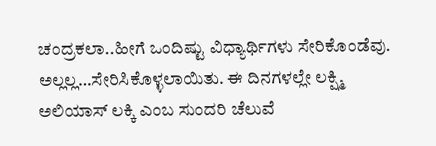ಚಂದ್ರಕಲಾ..ಹೀಗೆ ಒಂದಿಷ್ಟು ವಿಧ್ಯಾರ್ಥಿಗಳು ಸೇರಿಕೊಂಡೆವು. ಅಲ್ಲಲ್ಲ…ಸೇರಿಸಿಕೊಳ್ಳಲಾಯಿತು. ಈ ದಿನಗಳಲ್ಲೇ ಲಕ್ಷ್ಮಿ ಅಲಿಯಾಸ್ ಲಕ್ಕಿ ಎಂಬ ಸುಂದರಿ ಚೆಲುವೆ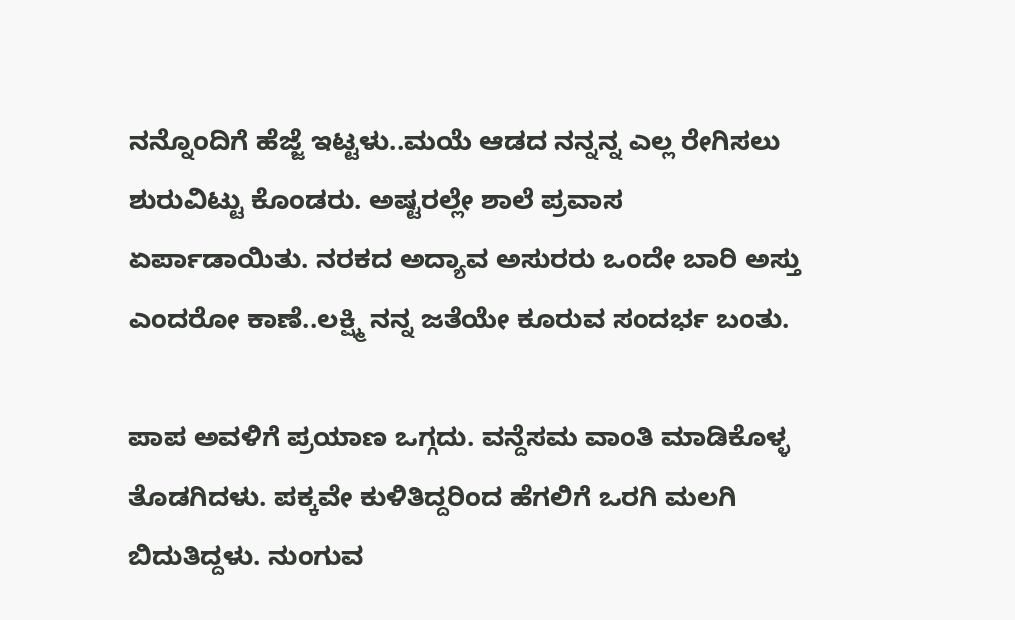ನನ್ನೊಂದಿಗೆ ಹೆಜ್ಜೆ ಇಟ್ಟಳು..ಮಯೆ ಆಡದ ನನ್ನನ್ನ ಎಲ್ಲ ರೇಗಿಸಲು ಶುರುವಿಟ್ಟು ಕೊಂಡರು. ಅಷ್ಟರಲ್ಲೇ ಶಾಲೆ ಪ್ರವಾಸ ಏರ್ಪಾಡಾಯಿತು. ನರಕದ ಅದ್ಯಾವ ಅಸುರರು ಒಂದೇ ಬಾರಿ ಅಸ್ತು ಎಂದರೋ ಕಾಣೆ..ಲಕ್ಷ್ಮಿ ನನ್ನ ಜತೆಯೇ ಕೂರುವ ಸಂದರ್ಭ ಬಂತು.

ಪಾಪ ಅವಳಿಗೆ ಪ್ರಯಾಣ ಒಗ್ಗದು. ವನ್ದೆಸಮ ವಾಂತಿ ಮಾಡಿಕೊಳ್ಳ ತೊಡಗಿದಳು. ಪಕ್ಕವೇ ಕುಳಿತಿದ್ದರಿಂದ ಹೆಗಲಿಗೆ ಒರಗಿ ಮಲಗಿ ಬಿದುತಿದ್ದಳು. ನುಂಗುವ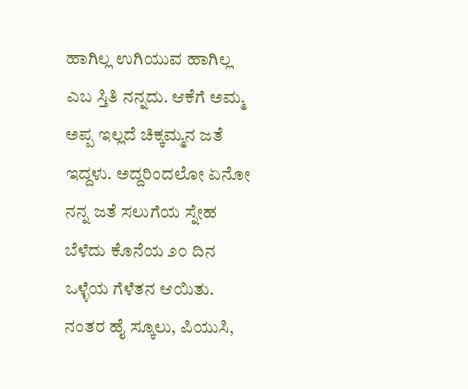ಹಾಗಿಲ್ಲ ಉಗಿಯುವ ಹಾಗಿಲ್ಲ ಎಬ ಸ್ತಿತಿ ನನ್ನದು. ಆಕೆಗೆ ಅಮ್ಮ ಅಪ್ಪ ಇಲ್ಲದೆ ಚಿಕ್ಕಮ್ಮನ ಜತೆ ಇದ್ದಳು. ಅದ್ದರಿಂದಲೋ ಏನೋ ನನ್ನ ಜತೆ ಸಲುಗೆಯ ಸ್ನೇಹ ಬೆಳೆದು ಕೊನೆಯ ೨೦ ದಿನ ಒಳ್ಳೆಯ ಗೆಳೆತನ ಆಯಿತು. ನಂತರ ಹೈ ಸ್ಕೂಲು, ಪಿಯುಸಿ,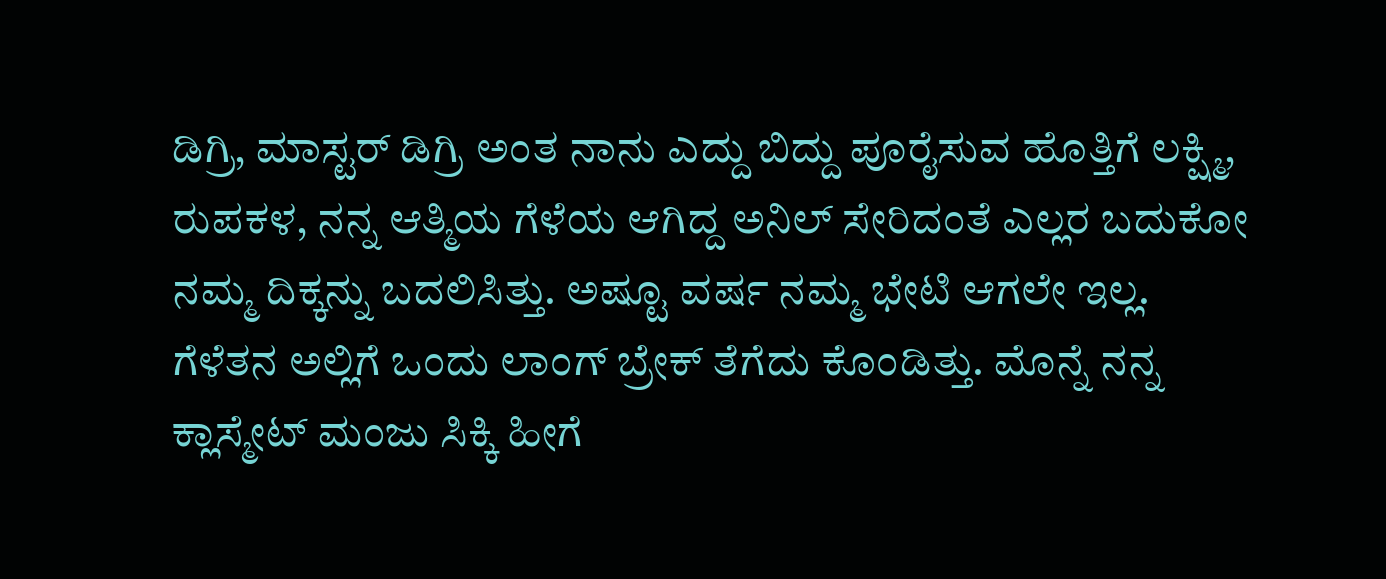ಡಿಗ್ರಿ, ಮಾಸ್ಟರ್ ಡಿಗ್ರಿ ಅಂತ ನಾನು ಎದ್ದು ಬಿದ್ದು ಪೂರೈಸುವ ಹೊತ್ತಿಗೆ ಲಕ್ಷ್ಮಿ, ರುಪಕಳ, ನನ್ನ ಆತ್ಮಿಯ ಗೆಳೆಯ ಆಗಿದ್ದ ಅನಿಲ್ ಸೇರಿದಂತೆ ಎಲ್ಲರ ಬದುಕೋ ನಮ್ಮ ದಿಕ್ಕನ್ನು ಬದಲಿಸಿತ್ತು. ಅಷ್ಟೂ ವರ್ಷ ನಮ್ಮ ಭೇಟಿ ಆಗಲೇ ಇಲ್ಲ. ಗೆಳೆತನ ಅಲ್ಲಿಗೆ ಒಂದು ಲಾಂಗ್ ಬ್ರೇಕ್ ತೆಗೆದು ಕೊಂಡಿತ್ತು. ಮೊನ್ನೆ ನನ್ನ ಕ್ಲಾಸ್ಮೇಟ್ ಮಂಜು ಸಿಕ್ಕಿ ಹೀಗೆ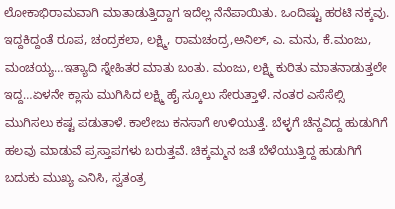ಲೋಕಾಭಿರಾಮವಾಗಿ ಮಾತಾಡುತ್ತಿದ್ದಾಗ ಇದೆಲ್ಲ ನೆನೆಪಾಯಿತು. ಒಂದಿಷ್ಟು ಹರಟಿ ನಕ್ಕವು. ಇದ್ದಕಿದ್ದಂತೆ ರೂಪ, ಚಂದ್ರಕಲಾ, ಲಕ್ಷ್ಮಿ, ರಾಮಚಂದ್ರ,ಅನಿಲ್, ಎ. ಮನು, ಕೆ.ಮಂಜು, ಮಂಚಯ್ಯ…ಇತ್ಯಾದಿ ಸ್ನೇಹಿತರ ಮಾತು ಬಂತು. ಮಂಜು, ಲಕ್ಷ್ಮಿ ಕುರಿತು ಮಾತನಾಡುತ್ತಲೇ ಇದ್ದ…ಏಳನೇ ಕ್ಲಾಸು ಮುಗಿಸಿದ ಲಕ್ಷ್ಮಿ ಹೈ ಸ್ಕೂಲು ಸೇರುತ್ತಾಳೆ. ನಂತರ ಎಸೆಸೆಲ್ಸಿ ಮುಗಿಸಲು ಕಷ್ಟ ಪಡುತಾಳೆ. ಕಾಲೇಜು ಕನಸಾಗೆ ಉಳಿಯುತ್ತೆ. ಬೆಳ್ಳಗೆ ಚೆನ್ದವಿದ್ದ ಹುಡುಗಿಗೆ ಹಲವು ಮಾಡುವೆ ಪ್ರಸ್ತಾಪಗಳು ಬರುತ್ತವೆ. ಚಿಕ್ಕಮ್ಮನ ಜತೆ ಬೆಳೆಯುತ್ತಿದ್ದ ಹುಡುಗಿಗೆ ಬದುಕು ಮುಖ್ಯ ಎನಿಸಿ, ಸ್ವತಂತ್ರ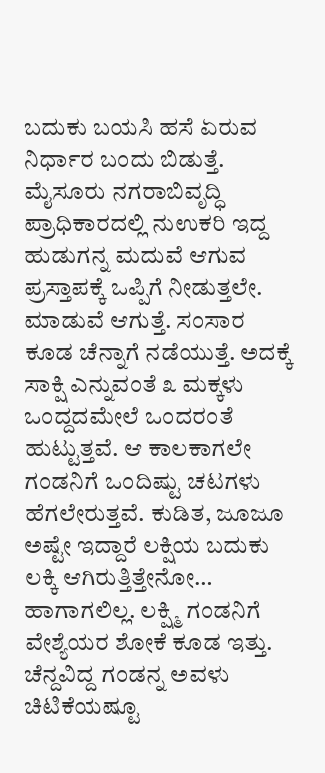ಬದುಕು ಬಯಸಿ ಹಸೆ ಏರುವ ನಿರ್ಧಾರ ಬಂದು ಬಿಡುತ್ತೆ. ಮೈಸೂರು ನಗರಾಬಿವೃದ್ಧಿ ಪ್ರಾಧಿಕಾರದಲ್ಲಿ ನುಉಕರಿ ಇದ್ದ ಹುಡುಗನ್ನ ಮದುವೆ ಆಗುವ ಪ್ರಸ್ತಾಪಕ್ಕೆ ಒಪ್ಪಿಗೆ ನೀಡುತ್ತಲೇ. ಮಾಡುವೆ ಆಗುತ್ತೆ. ಸಂಸಾರ ಕೂಡ ಚೆನ್ನಾಗೆ ನಡೆಯುತ್ತೆ. ಅದಕ್ಕೆ ಸಾಕ್ಷಿ ಎನ್ನುವಂತೆ ೩ ಮಕ್ಕಳು ಒಂದ್ದದಮೇಲೆ ಒಂದರಂತೆ ಹುಟ್ಟುತ್ತವೆ. ಆ ಕಾಲಕಾಗಲೇ ಗಂಡನಿಗೆ ಒಂದಿಷ್ಟು ಚಟಗಳು ಹೆಗಲೇರುತ್ತವೆ. ಕುಡಿತ, ಜೂಜೂ ಅಷ್ಟೇ ಇದ್ದಾರೆ ಲಕ್ಷಿಯ ಬದುಕು ಲಕ್ಕಿ ಆಗಿರುತ್ತಿತ್ತೇನೋ… ಹಾಗಾಗಲಿಲ್ಲ. ಲಕ್ಷ್ಮಿ ಗಂಡನಿಗೆ ವೇಶ್ಯೆಯರ ಶೋಕೆ ಕೂಡ ಇತ್ತು. ಚೆನ್ದವಿದ್ದ ಗಂಡನ್ನ ಅವಳು ಚಿಟಿಕೆಯಷ್ಟೂ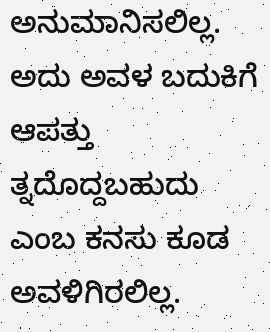ಅನುಮಾನಿಸಲಿಲ್ಲ. ಅದು ಅವಳ ಬದುಕಿಗೆ ಆಪತ್ತು ತ್ನದೊದ್ದಬಹುದು ಎಂಬ ಕನಸು ಕೂಡ ಅವಳಿಗಿರಲಿಲ್ಲ.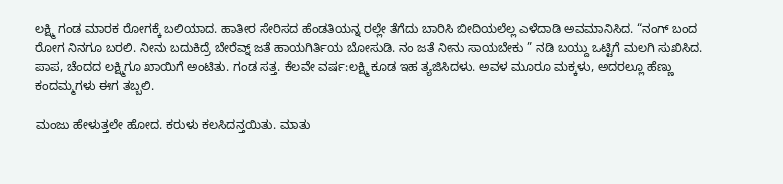ಲಕ್ಷ್ಮಿ ಗಂಡ ಮಾರಕ ರೋಗಕ್ಕೆ ಬಲಿಯಾದ. ಹಾತೀರ ಸೇರಿಸದ ಹೆಂಡತಿಯನ್ನ ರಲ್ಲೇ ತೆಗೆದು ಬಾರಿಸಿ ಬೀದಿಯಲೆಲ್ಲ ಎಳೆದಾಡಿ ಅವಮಾನಿಸಿದ. “ನಂಗ್ ಬಂದ ರೋಗ ನಿನಗೂ ಬರಲಿ. ನೀನು ಬದುಕಿದ್ರೆ ಬೇರೆವ್ನ್ ಜತೆ ಹಾಯಗಿರ್ತಿಯ ಬೋಸುಡಿ. ನಂ ಜತೆ ನೀನು ಸಾಯಬೇಕು ” ನಡಿ ಬಯ್ದು ಒಟ್ಟಿಗೆ ಮಲಗಿ ಸುಖಿಸಿದ. ಪಾಪ, ಚೆಂದದ ಲಕ್ಷ್ಮಿಗೂ ಖಾಯಿಗೆ ಅಂಟಿತು. ಗಂಡ ಸತ್ತ. ಕೆಲವೇ ವರ್ಷ:ಲಕ್ಷ್ಮಿ ಕೂಡ ಇಹ ತ್ಯಜಿಸಿದಳು. ಅವಳ ಮೂರೂ ಮಕ್ಕಳು, ಅದರಲ್ಲೂ ಹೆಣ್ಣು ಕಂದಮ್ಮಗಳು ಈಗ ತಬ್ಬಲಿ.

ಮಂಜು ಹೇಳುತ್ತಲೇ ಹೋದ. ಕರುಳು ಕಲಸಿದನ್ತಯಿತು. ಮಾತು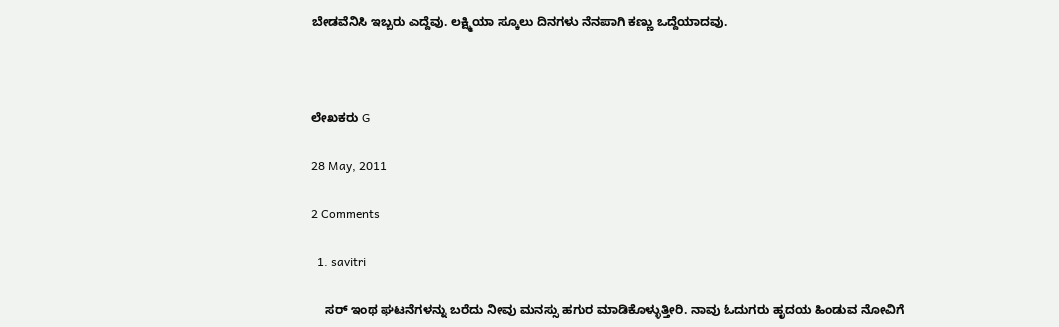ಬೇಡವೆನಿಸಿ ಇಬ್ಬರು ಎದ್ದೆವು. ಲಕ್ಷ್ಮಿಯಾ ಸ್ಕೂಲು ದಿನಗಳು ನೆನಪಾಗಿ ಕಣ್ಣು ಒದ್ದೆಯಾದವು.



ಲೇಖಕರು G

28 May, 2011

2 Comments

  1. savitri

    ಸರ್‍ ಇಂಥ ಘಟನೆಗಳನ್ನು ಬರೆದು ನೀವು ಮನಸ್ಸು ಹಗುರ ಮಾಡಿಕೊಳ್ಳುತ್ತೀರಿ. ನಾವು ಓದುಗರು ಹೃದಯ ಹಿಂಡುವ ನೋವಿಗೆ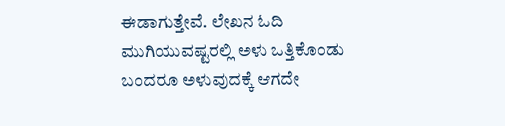ಈಡಾಗುತ್ತೇವೆ. ಲೇಖನ ಓದಿ ಮುಗಿಯುವಷ್ಟರಲ್ಲಿ ಅಳು ಒತ್ತಿಕೊಂಡು ಬಂದರೂ ಅಳುವುದಕ್ಕೆ ಆಗದೇ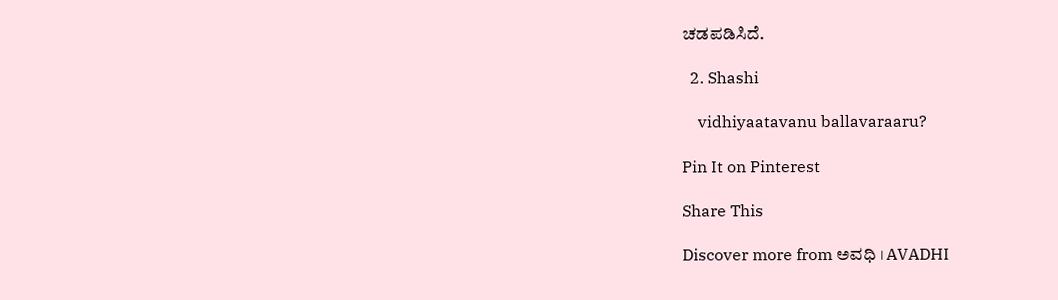ಚಡಪಡಿಸಿದೆ.

  2. Shashi

    vidhiyaatavanu ballavaraaru?

Pin It on Pinterest

Share This

Discover more from ಅವಧಿ । AVADHI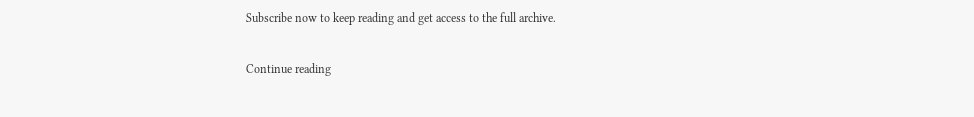Subscribe now to keep reading and get access to the full archive.

Continue reading